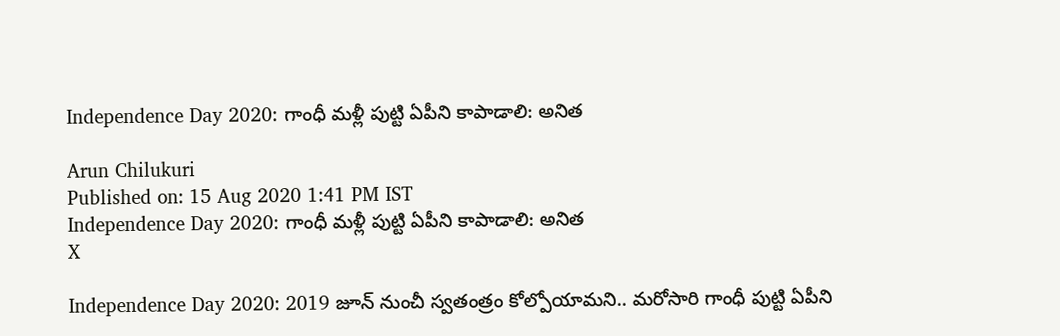Independence Day 2020: గాంధీ మళ్లీ పుట్టి ఏపీని కాపాడాలి: అనిత

Arun Chilukuri
Published on: 15 Aug 2020 1:41 PM IST
Independence Day 2020: గాంధీ మళ్లీ పుట్టి ఏపీని కాపాడాలి: అనిత
X

Independence Day 2020: 2019 జూన్ నుంచీ స్వతంత్రం కోల్పోయామని.. మరోసారి గాంధీ పుట్టి ఏపీని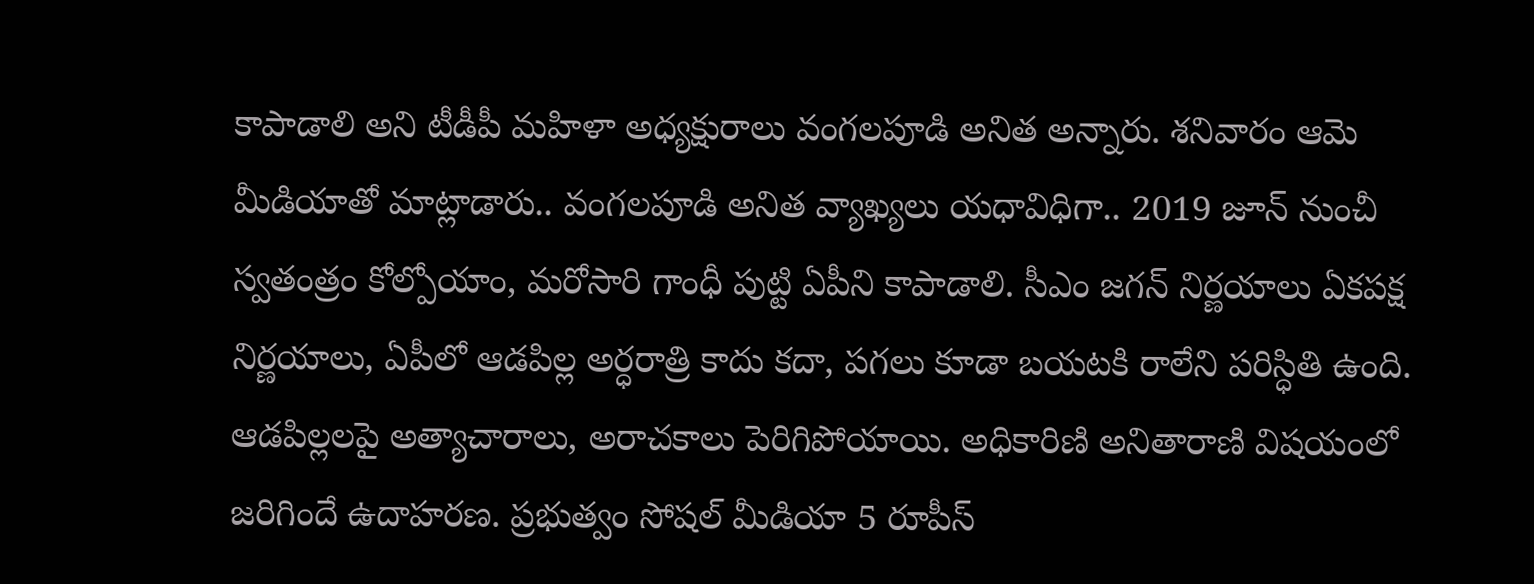కాపాడాలి అని టీడీపీ మహిళా అధ్యక్షురాలు వంగలపూడి అనిత అన్నారు. శనివారం ఆమె మీడియాతో మాట్లాడారు.. వంగలపూడి అనిత వ్యాఖ్యలు యధావిధిగా.. 2019 జూన్ నుంచీ స్వతంత్రం కోల్పోయాం, మరోసారి గాంధీ పుట్టి ఏపీని కాపాడాలి. సీఎం జగన్ నిర్ణయాలు ఏకపక్ష నిర్ణయాలు, ఏపీలో ఆడపిల్ల అర్ధరాత్రి కాదు కదా, పగలు కూడా బయటకి రాలేని పరిస్ధితి ఉంది. ఆడపిల్లలపై అత్యాచారాలు, అరాచకాలు పెరిగిపోయాయి. అధికారిణి అనితారాణి విషయంలో జరిగిందే ఉదాహరణ. ప్రభుత్వం సోషల్ మీడియా 5 రూపీస్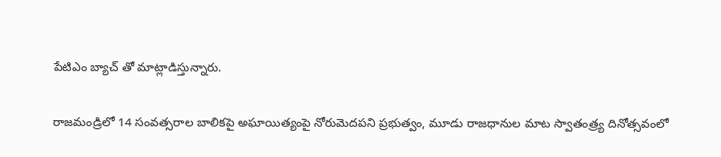పేటిఎం బ్యాచ్ తో మాట్లాడిస్తున్నారు.

రాజమండ్రిలో 14 సంవత్సరాల‌ బాలికపై అఘాయిత్యంపై నోరుమెదపని ప్రభుత్వం, మూడు రాజధానుల మాట స్వాతంత్ర్య దినోత్సవంలో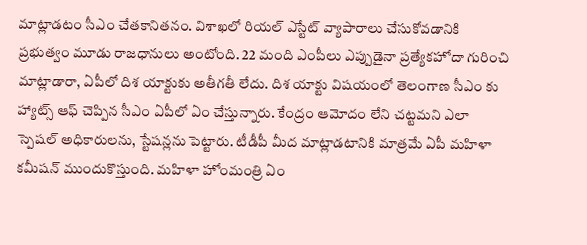మాట్లాడటం సీఎం చేతకానితనం. విశాఖలో రియల్ ఎస్టేట్ వ్యాపారాలు చేసుకోవడానికి ప్రభుత్వం మూడు రాజధానులు అంటోంది. 22 మంది ఎంపీలు ఎప్పుడైనా ప్రత్యేకహోదా గురించి మాట్లాడారా, ఏపీలో దిశ యాక్టుకు అతీగతీ లేదు. దిశ యాక్టు విషయంలో తెలంగాణ సీఎం కు హ్యాట్స్ ఆఫ్ చెప్పిన సీఎం ఏపీలో ఏం చేస్తున్నారు. కేంద్రం ఆమోదం లేని చట్టమని ఎలా స్పెషల్ అధికారులను, స్టేషన్లను పెట్టారు. టీడీపీ మీద మాట్లాడటానికి మాత్రమే ఏపీ మహిళా కమీషన్ ముందుకొస్తుంది. మహిళా హోంమంత్రి ఏం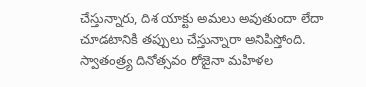చేస్తున్నారు, దిశ యాక్టు అమలు అవుతుందా లేదా చూడటానికి తప్పులు చేస్తున్నారా అనిపిస్తోంది. స్వాతంత్ర్య దినోత్సవం రోజైనా మహిళల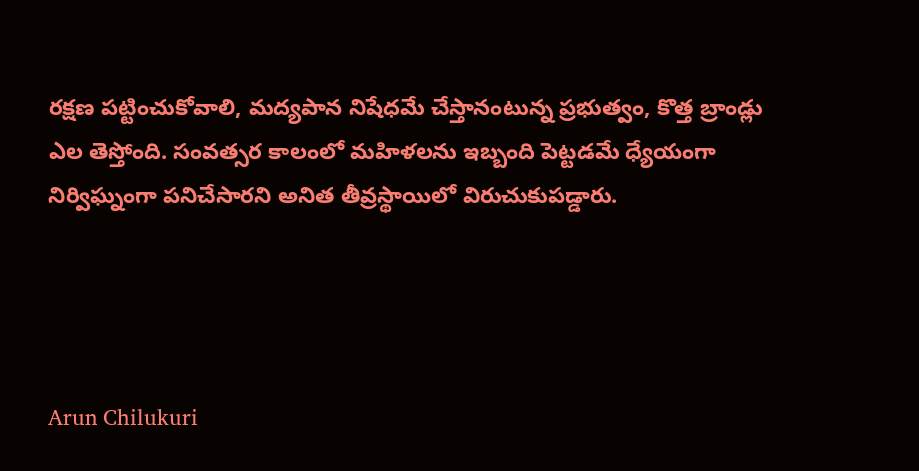రక్షణ పట్టించుకోవాలి, మద్యపాన నిషేధమే చేస్తానంటున్న ప్రభుత్వం, కొత్త బ్రాండ్లు ఎల తెస్తోంది. సంవత్సర కాలంలో మహిళలను ఇబ్బంది పెట్టడమే ధ్యేయంగా నిర్విఘ్నంగా పనిచేసారని అనిత తీవ్రస్థాయిలో విరుచుకుపడ్డారు.




Arun Chilukuri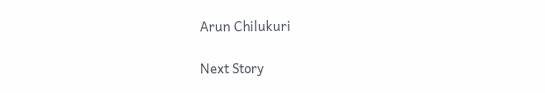Arun Chilukuri

Next Story